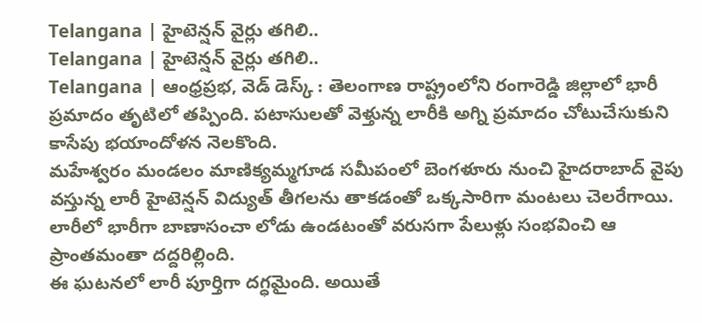Telangana | హైటెన్షన్ వైర్లు తగిలి..
Telangana | హైటెన్షన్ వైర్లు తగిలి..
Telangana | ఆంధ్రప్రభ, వెడ్ డెస్క్ : తెలంగాణ రాష్ట్రంలోని రంగారెడ్డి జిల్లాలో భారీ ప్రమాదం తృటిలో తప్పింది. పటాసులతో వెళ్తున్న లారీకి అగ్ని ప్రమాదం చోటుచేసుకుని కాసేపు భయాందోళన నెలకొంది.
మహేశ్వరం మండలం మాణిక్యమ్మగూడ సమీపంలో బెంగళూరు నుంచి హైదరాబాద్ వైపు వస్తున్న లారీ హైటెన్షన్ విద్యుత్ తీగలను తాకడంతో ఒక్కసారిగా మంటలు చెలరేగాయి. లారీలో భారీగా బాణాసంచా లోడు ఉండటంతో వరుసగా పేలుళ్లు సంభవించి ఆ ప్రాంతమంతా దద్దరిల్లింది.
ఈ ఘటనలో లారీ పూర్తిగా దగ్ధమైంది. అయితే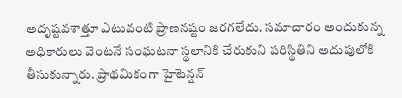అదృష్టవశాత్తూ ఎటువంటి ప్రాణనష్టం జరగలేదు. సమాచారం అందుకున్న అధికారులు వెంటనే సంఘటనా స్థలానికి చేరుకుని పరిస్థితిని అదుపులోకి తీసుకున్నారు. ప్రాథమికంగా హైటెన్షన్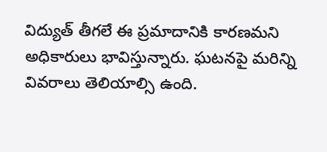విద్యుత్ తీగలే ఈ ప్రమాదానికి కారణమని అధికారులు భావిస్తున్నారు. ఘటనపై మరిన్ని వివరాలు తెలియాల్సి ఉంది.